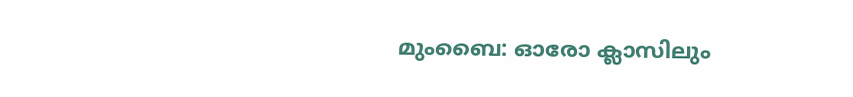മുംബൈ: ഓരോ ക്ലാസിലും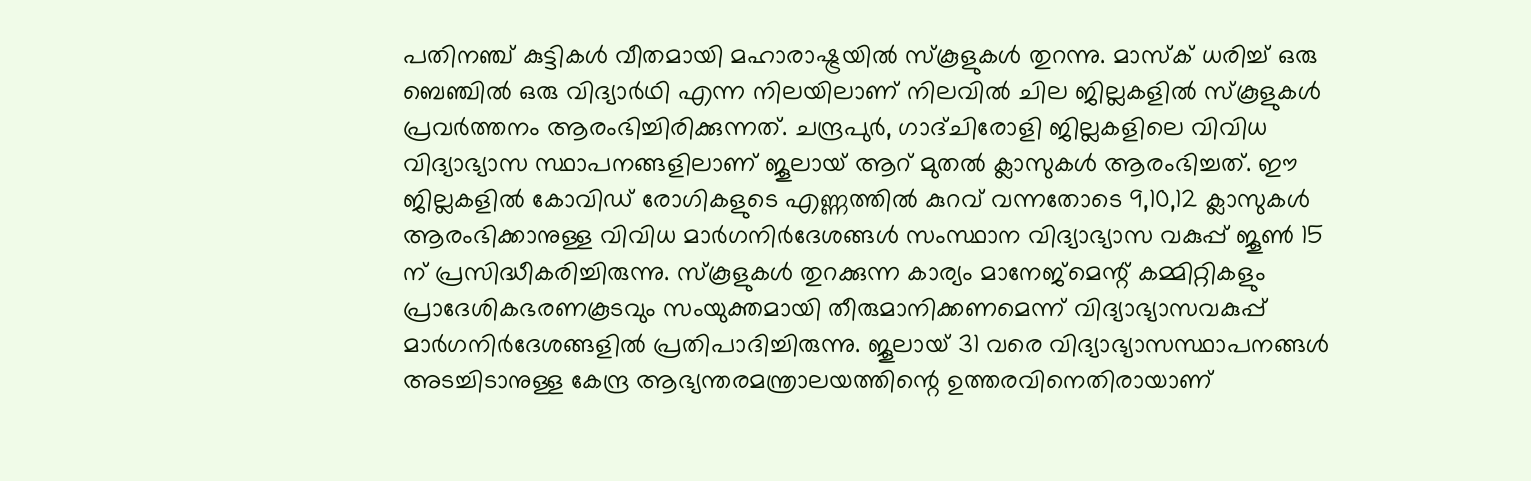പതിനഞ്ച് കുട്ടികൾ വീതമായി മഹാരാഷ്ട്രയിൽ സ്കൂളുകൾ തുറന്നു. മാസ്ക് ധരിച്ച് ഒരു ബെഞ്ചിൽ ഒരു വിദ്യാർഥി എന്ന നിലയിലാണ് നിലവിൽ ചില ജില്ലകളിൽ സ്കൂളുകൾ പ്രവർത്തനം ആരംഭിച്ചിരിക്കുന്നത്. ചന്ദ്രപുർ, ഗാദ്ചിരോളി ജില്ലകളിലെ വിവിധ വിദ്യാഭ്യാസ സ്ഥാപനങ്ങളിലാണ് ജൂലായ് ആറ് മുതൽ ക്ലാസുകൾ ആരംഭിച്ചത്. ഈ ജില്ലകളിൽ കോവിഡ് രോഗികളുടെ എണ്ണത്തിൽ കുറവ് വന്നതോടെ 9,10,12 ക്ലാസുകൾ ആരംഭിക്കാനുള്ള വിവിധ മാർഗനിർദേശങ്ങൾ സംസ്ഥാന വിദ്യാഭ്യാസ വകുപ്പ് ജൂൺ 15 ന് പ്രസിദ്ധീകരിച്ചിരുന്നു. സ്കൂളുകൾ തുറക്കുന്ന കാര്യം മാനേജ്മെന്റ് കമ്മിറ്റികളും പ്രാദേശികഭരണകൂടവും സംയുക്തമായി തീരുമാനിക്കണമെന്ന് വിദ്യാഭ്യാസവകുപ്പ് മാർഗനിർദേശങ്ങളിൽ പ്രതിപാദിച്ചിരുന്നു. ജൂലായ് 31 വരെ വിദ്യാഭ്യാസസ്ഥാപനങ്ങൾ അടച്ചിടാനുള്ള കേന്ദ്ര ആഭ്യന്തരമന്ത്രാലയത്തിന്റെ ഉത്തരവിനെതിരായാണ്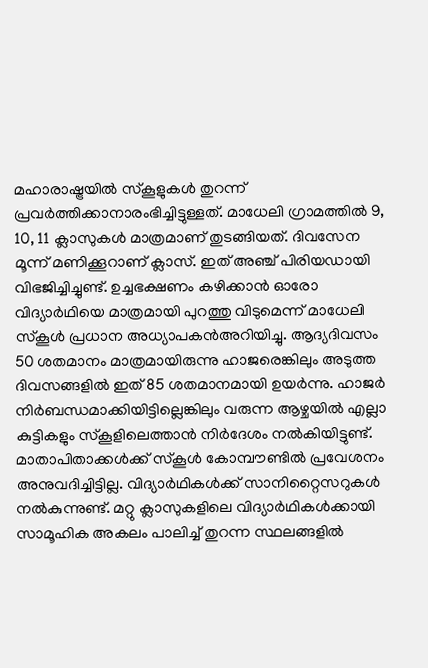മഹാരാഷ്ട്രയിൽ സ്കൂളുകൾ തുറന്ന് പ്രവർത്തിക്കാനാരംഭിച്ചിട്ടുള്ളത്. മാധേലി ഗ്രാമത്തിൽ 9, 10, 11 ക്ലാസുകൾ മാത്രമാണ് തുടങ്ങിയത്. ദിവസേന മൂന്ന് മണിക്കൂറാണ് ക്ലാസ്. ഇത് അഞ്ച് പിരിയഡായി വിഭജിച്ചിച്ചുണ്ട്. ഉച്ചഭക്ഷണം കഴിക്കാൻ ഓരോ വിദ്യാർഥിയെ മാത്രമായി പുറത്തു വിടുമെന്ന് മാധേലി സ്കൂൾ പ്രധാന അധ്യാപകൻഅറിയിച്ചു. ആദ്യദിവസം 50 ശതമാനം മാത്രമായിരുന്നു ഹാജരെങ്കിലും അടുത്ത ദിവസങ്ങളിൽ ഇത് 85 ശതമാനമായി ഉയർന്നു. ഹാജർ നിർബന്ധമാക്കിയിട്ടില്ലെങ്കിലും വരുന്ന ആഴ്ചയിൽ എല്ലാ കുട്ടികളും സ്കൂളിലെത്താൻ നിർദേശം നൽകിയിട്ടുണ്ട്. മാതാപിതാക്കൾക്ക് സ്കൂൾ കോമ്പൗണ്ടിൽ പ്രവേശനം അനുവദിച്ചിട്ടില്ല. വിദ്യാർഥികൾക്ക് സാനിറ്റൈസറുകൾ നൽകുന്നുണ്ട്. മറ്റു ക്ലാസുകളിലെ വിദ്യാർഥികൾക്കായി സാമൂഹിക അകലം പാലിച്ച് തുറന്ന സ്ഥലങ്ങളിൽ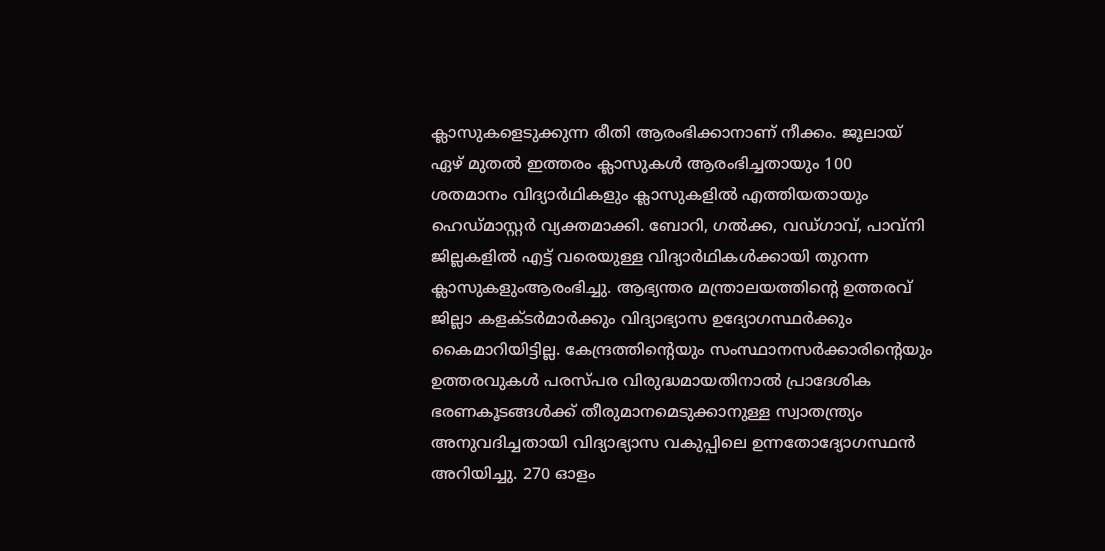ക്ലാസുകളെടുക്കുന്ന രീതി ആരംഭിക്കാനാണ് നീക്കം. ജൂലായ് ഏഴ് മുതൽ ഇത്തരം ക്ലാസുകൾ ആരംഭിച്ചതായും 100 ശതമാനം വിദ്യാർഥികളും ക്ലാസുകളിൽ എത്തിയതായും ഹെഡ്മാസ്റ്റർ വ്യക്തമാക്കി. ബോറി, ഗൽക്ക, വഡ്ഗാവ്, പാവ്നി ജില്ലകളിൽ എട്ട് വരെയുള്ള വിദ്യാർഥികൾക്കായി തുറന്ന ക്ലാസുകളുംആരംഭിച്ചു. ആഭ്യന്തര മന്ത്രാലയത്തിന്റെ ഉത്തരവ് ജില്ലാ കളക്ടർമാർക്കും വിദ്യാഭ്യാസ ഉദ്യോഗസ്ഥർക്കും കൈമാറിയിട്ടില്ല. കേന്ദ്രത്തിന്റെയും സംസ്ഥാനസർക്കാരിന്റെയും ഉത്തരവുകൾ പരസ്പര വിരുദ്ധമായതിനാൽ പ്രാദേശിക ഭരണകൂടങ്ങൾക്ക് തീരുമാനമെടുക്കാനുള്ള സ്വാതന്ത്ര്യം അനുവദിച്ചതായി വിദ്യാഭ്യാസ വകുപ്പിലെ ഉന്നതോദ്യോഗസ്ഥൻ അറിയിച്ചു. 270 ഓളം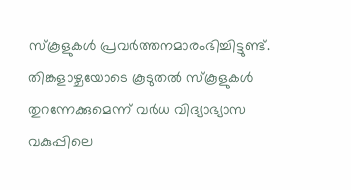സ്കൂളുകൾ പ്രവർത്തനമാരംഭിച്ചിട്ടുണ്ട്. തിങ്കളാഴ്ചയോടെ കൂടുതൽ സ്കൂളുകൾ തുറന്നേക്കുമെന്ന് വർധ വിദ്യാഭ്യാസ വകുപ്പിലെ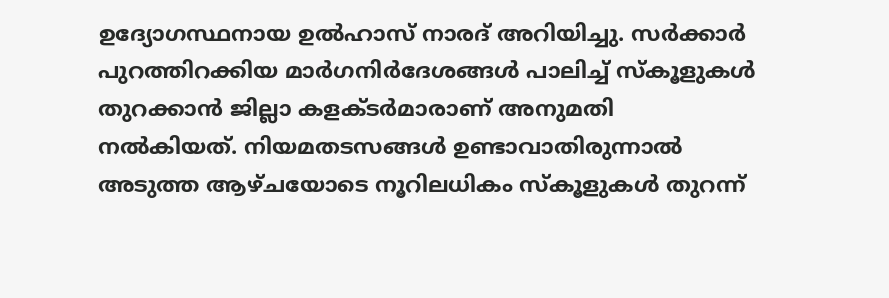ഉദ്യോഗസ്ഥനായ ഉൽഹാസ് നാരദ് അറിയിച്ചു. സർക്കാർ പുറത്തിറക്കിയ മാർഗനിർദേശങ്ങൾ പാലിച്ച് സ്കൂളുകൾ തുറക്കാൻ ജില്ലാ കളക്ടർമാരാണ് അനുമതി നൽകിയത്. നിയമതടസങ്ങൾ ഉണ്ടാവാതിരുന്നാൽ അടുത്ത ആഴ്ചയോടെ നൂറിലധികം സ്കൂളുകൾ തുറന്ന്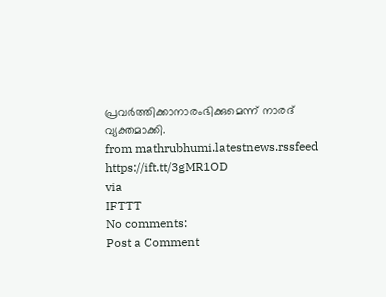പ്രവർത്തിക്കാനാരംഭിക്കുമെന്ന് നാരദ് വ്യക്തമാക്കി.
from mathrubhumi.latestnews.rssfeed https://ift.tt/3gMR1OD
via
IFTTT
No comments:
Post a Comment